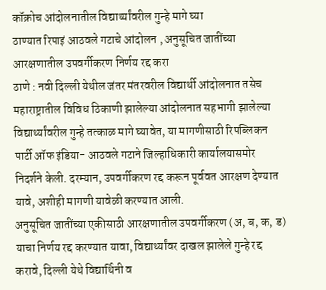कॉक्रोच आंदोलनातील विद्यार्थ्यांवरील गुन्हे मागे घ्या
ठाण्यात रिपाइं आठवले गटाचे आंदोलन , अनुसूचित जातींच्या आरक्षणातील उपवर्गीकरण निर्णय रद्द करा
ठाणे : नवी दिल्ली येथील जंतर मंतरवरील विद्यार्थी आंदोलनात तसेच महाराष्ट्रातील विविध ठिकाणी झालेल्या आंदोलनात सहभागी झालेल्या विद्यार्थ्यांवरील गुन्हे तत्काळ मागे घ्यावेत, या मागणीसाठी रिपब्लिकन पार्टी ऑफ इंडिया- आठवले गटाने जिल्हाधिकारी कार्यालयासमोर निदर्शने केली. दरम्यान, उपवर्गीकरण रद्द करून पूर्ववत आरक्षण देण्यात यावे, अशीही मागणी यावेळी करण्यात आली.
अनुसूचित जातींच्या एकीसाठी आरक्षणातील उपवर्गीकरण (अ, ब, क, ड) याचा निर्णय रद्द करण्यात यावा, विद्यार्थ्यांवर दाखल झालेले गुन्हे रद्द करावे, दिल्ली येथे विद्यार्थिनी व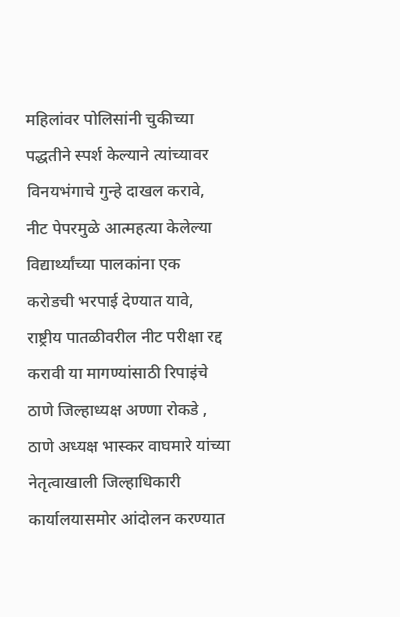महिलांवर पोलिसांनी चुकीच्या पद्धतीने स्पर्श केल्याने त्यांच्यावर विनयभंगाचे गुन्हे दाखल करावे, नीट पेपरमुळे आत्महत्या केलेल्या विद्यार्थ्यांच्या पालकांना एक करोडची भरपाई देण्यात यावे, राष्ट्रीय पातळीवरील नीट परीक्षा रद्द करावी या मागण्यांसाठी रिपाइंचे ठाणे जिल्हाध्यक्ष अण्णा रोकडे , ठाणे अध्यक्ष भास्कर वाघमारे यांच्या नेतृत्वाखाली जिल्हाधिकारी कार्यालयासमोर आंदोलन करण्यात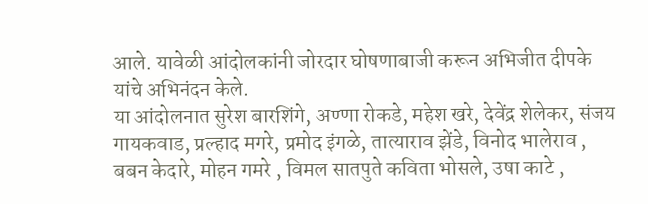आले. यावेळी आंदोलकांनी जोरदार घोषणाबाजी करून अभिजीत दीपके यांचे अभिनंदन केले.
या आंदोलनात सुरेश बारशिंगे, अण्णा रोकडे, महेश खरे, देवेंद्र शेलेकर, संजय गायकवाड, प्रल्हाद मगरे, प्रमोद इंगळे, तात्याराव झेंडे, विनोद भालेराव , बबन केदारे, मोहन गमरे , विमल सातपुते कविता भोसले, उषा काटे ,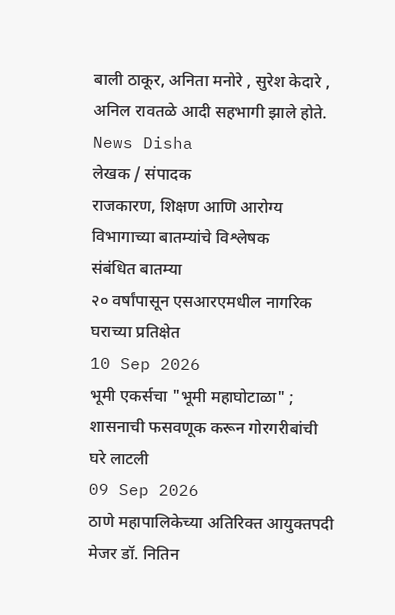बाली ठाकूर, अनिता मनोरे , सुरेश केदारे , अनिल रावतळे आदी सहभागी झाले होते.
News Disha
लेखक / संपादक
राजकारण, शिक्षण आणि आरोग्य विभागाच्या बातम्यांचे विश्लेषक
संबंधित बातम्या
२० वर्षांपासून एसआरएमधील नागरिक घराच्या प्रतिक्षेत
10 Sep 2026
भूमी एकर्सचा "भूमी महाघोटाळा" ; शासनाची फसवणूक करून गोरगरीबांची घरे लाटली
09 Sep 2026
ठाणे महापालिकेच्या अतिरिक्त आयुक्तपदी मेजर डॉ. नितिन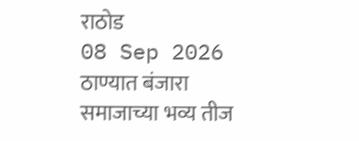राठोड
08 Sep 2026
ठाण्यात बंजारा समाजाच्या भव्य तीज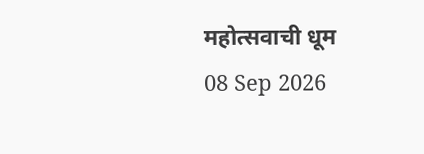महोत्सवाची धूम
08 Sep 2026